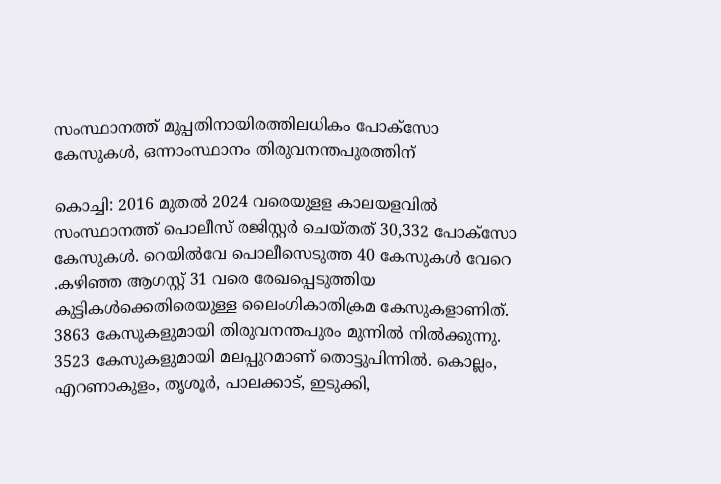സംസ്ഥാനത്ത് മുപ്പതിനായിരത്തിലധികം പോക്സോ കേസുകള്‍, ഒന്നാംസ്ഥാനം തിരുവനന്തപുരത്തിന്

കൊച്ചി: 2016 മുതല്‍ 2024 വരെയുളള കാലയളവിൽ സംസ്ഥാനത്ത് പൊലീസ് രജിസ്റ്റർ ചെയ്തത് 30,332 പോക്സോ കേസുകള്‍. റെയില്‍വേ പൊലീസെടുത്ത 40 കേസുകൾ വേറെ .കഴിഞ്ഞ ആഗസ്റ്റ് 31 വരെ രേഖപ്പെടുത്തിയ കുട്ടികള്‍ക്കെതിരെയുള്ള ലൈംഗികാതിക്രമ കേസുകളാണിത്. 3863 കേസുകളുമായി തിരുവനന്തപുരം മുന്നിൽ നിൽക്കുന്നു. 3523 കേസുകളുമായി മലപ്പുറമാണ് തൊട്ടുപിന്നില്‍. കൊല്ലം, എറണാകുളം, തൃശൂർ, പാലക്കാട്, ഇടുക്കി,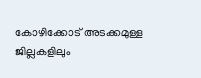കോഴിക്കോട് അടക്കമുള്ള ജില്ലകളിലും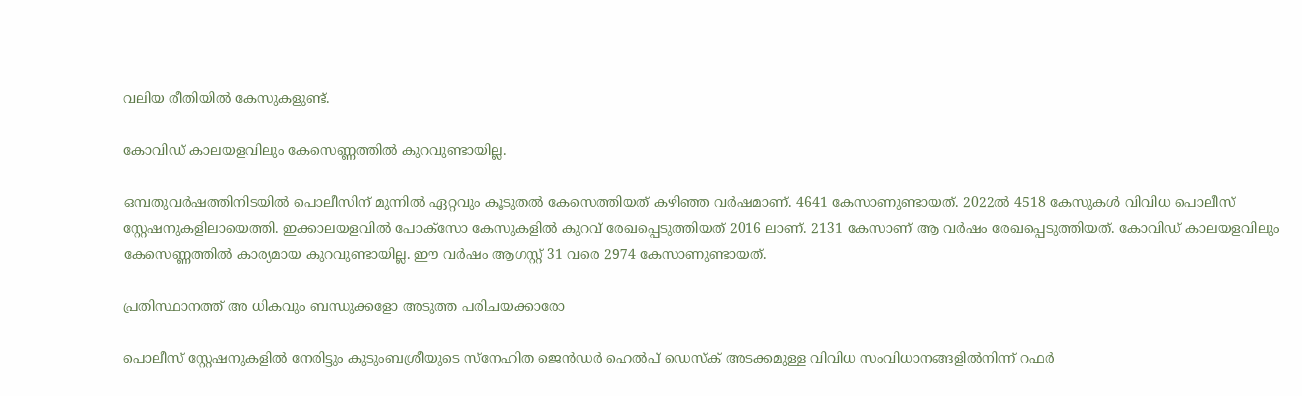വലിയ രീതിയില്‍ കേസുകളുണ്ട്.

കോവിഡ് കാലയളവിലും കേസെണ്ണത്തില്‍ കുറവുണ്ടായില്ല.

ഒമ്പതുവർഷത്തിനിടയില്‍ പൊലീസിന് മുന്നില്‍ ഏറ്റവും കൂടുതല്‍ കേസെത്തിയത് കഴിഞ്ഞ വർഷമാണ്. 4641 കേസാണുണ്ടായത്. 2022ല്‍ 4518 കേസുകള്‍ വിവിധ പൊലീസ് സ്റ്റേഷനുകളിലായെത്തി. ഇക്കാലയളവില്‍ പോക്സോ കേസുകളില്‍ കുറവ് രേഖപ്പെടുത്തിയത് 2016 ലാണ്. 2131 കേസാണ് ആ വർഷം രേഖപ്പെടുത്തിയത്. കോവിഡ് കാലയളവിലും കേസെണ്ണത്തില്‍ കാര്യമായ കുറവുണ്ടായില്ല. ഈ വർഷം ആഗസ്റ്റ് 31 വരെ 2974 കേസാണുണ്ടായത്.

പ്രതിസ്ഥാനത്ത് അ ധികവും ബന്ധുക്കളോ അടുത്ത പരിചയക്കാരോ

പൊലീസ് സ്റ്റേഷനുകളില്‍ നേരിട്ടും കുടുംബശ്രീയുടെ സ്നേഹിത ജെൻഡർ ഹെല്‍പ് ഡെസ്ക് അടക്കമുള്ള വിവിധ സംവിധാനങ്ങളില്‍നിന്ന് റഫർ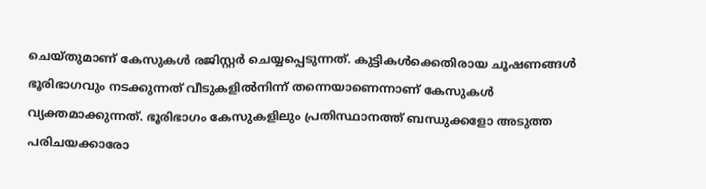ചെയ്തുമാണ് കേസുകള്‍ രജിസ്റ്റർ ചെയ്യപ്പെടുന്നത്. കുട്ടികള്‍ക്കെതിരായ ചൂഷണങ്ങള്‍ ഭൂരിഭാഗവും നടക്കുന്നത് വീടുകളില്‍നിന്ന് തന്നെയാണെന്നാണ് കേസുകള്‍ വ്യക്തമാക്കുന്നത്. ഭൂരിഭാഗം കേസുകളിലും പ്രതിസ്ഥാനത്ത് ബന്ധുക്കളോ അടുത്ത പരിചയക്കാരോ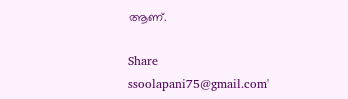ആണ്.

Share
ssoolapani75@gmail.com'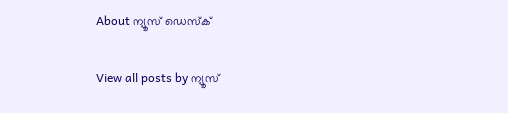About ന്യൂസ് ഡെസ്ക്

View all posts by ന്യൂസ്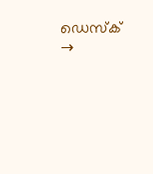ഡെസ്ക് →